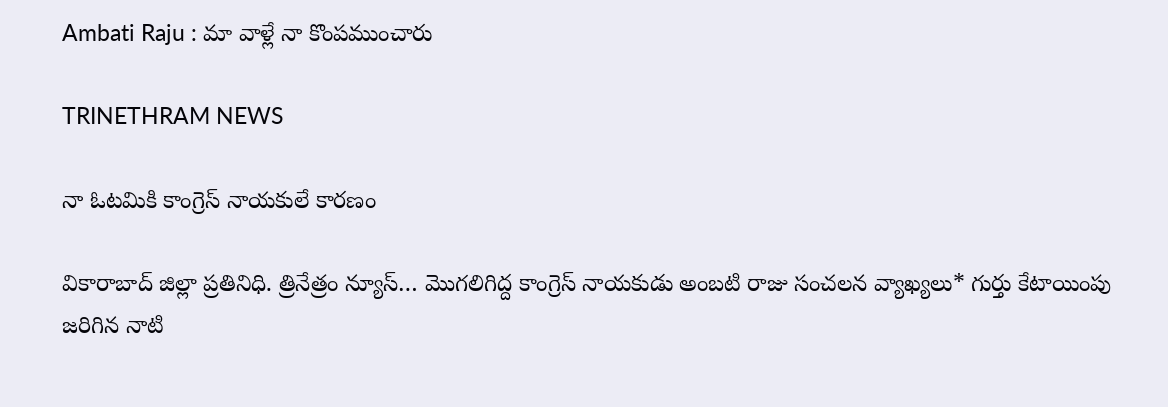Ambati Raju : మా వాళ్లే నా కొంపముంచారు

TRINETHRAM NEWS

నా ఓటమికి కాంగ్రెస్ నాయకులే కారణం

వికారాబాద్ జిల్లా ప్రతినిధి. త్రినేత్రం న్యూస్… మొగలిగిద్ద కాంగ్రెస్ నాయకుడు అంబటి రాజు సంచలన వ్యాఖ్యలు* గుర్తు కేటాయింపు జరిగిన నాటి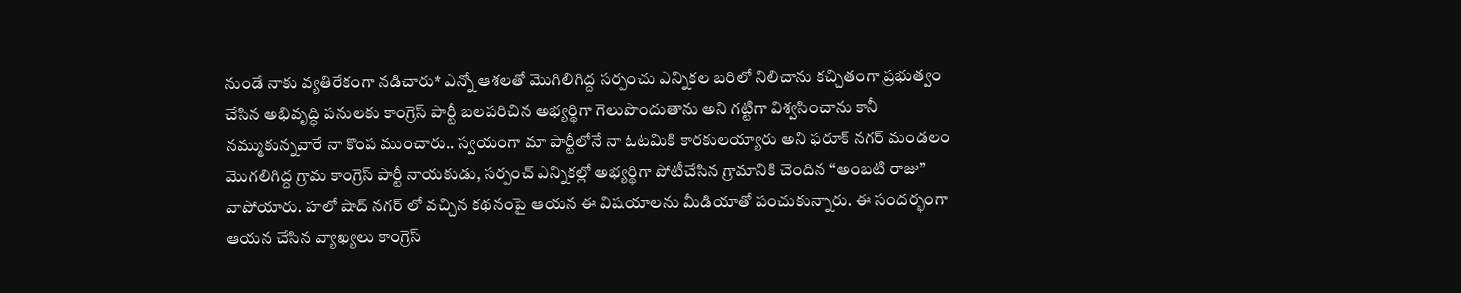నుండే నాకు వ్యతిరేకంగా నడిచారు* ఎన్నో ఆశలతో మొగిలిగిద్ద సర్పంచు ఎన్నికల బరిలో నిలిచాను కచ్చితంగా ప్రభుత్వం చేసిన అభివృద్ధి పనులకు కాంగ్రెస్ పార్టీ బలపరిచిన అభ్యర్థిగా గెలుపొందుతాను అని గట్టిగా విశ్వసించాను కానీ నమ్ముకున్నవారే నా కొంప ముంచారు.. స్వయంగా మా పార్టీలోనే నా ఓటమికి కారకులయ్యారు అని ఫరూక్ నగర్ మండలం మొగలిగిద్ద గ్రామ కాంగ్రెస్ పార్టీ నాయకుడు, సర్పంచ్ ఎన్నికల్లో అభ్యర్థిగా పోటీచేసిన గ్రామానికి చెందిన “అంబటి రాజు” వాపోయారు. హలో షాద్ నగర్ లో వచ్చిన కథనంపై ఆయన ఈ విషయాలను మీడియాతో పంచుకున్నారు. ఈ సందర్భంగా ఆయన చేసిన వ్యాఖ్యలు కాంగ్రెస్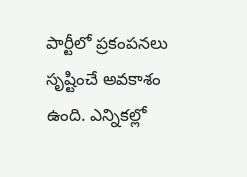పార్టీలో ప్రకంపనలు సృష్టించే అవకాశం ఉంది. ఎన్నికల్లో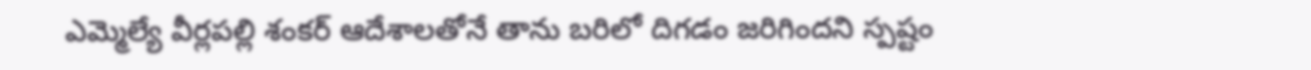ఎమ్మెల్యే వీర్లపల్లి శంకర్ ఆదేశాలతోనే తాను బరిలో దిగడం జరిగిందని స్పష్టం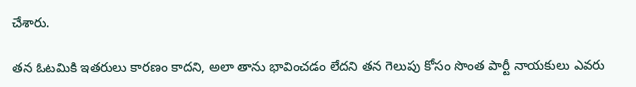చేశారు.

తన ఓటమికి ఇతరులు కారణం కాదని, అలా తాను భావించడం లేదని తన గెలుపు కోసం సొంత పార్టీ నాయకులు ఎవరు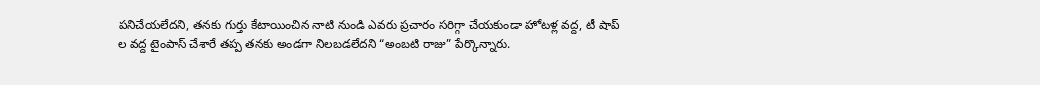పనిచేయలేదని, తనకు గుర్తు కేటాయించిన నాటి నుండి ఎవరు ప్రచారం సరిగ్గా చేయకుండా హోటళ్ల వద్ద, టీ షాప్ ల వద్ద టైంపాస్ చేశారే తప్ప తనకు అండగా నిలబడలేదని “అంబటి రాజు” పేర్కొన్నారు.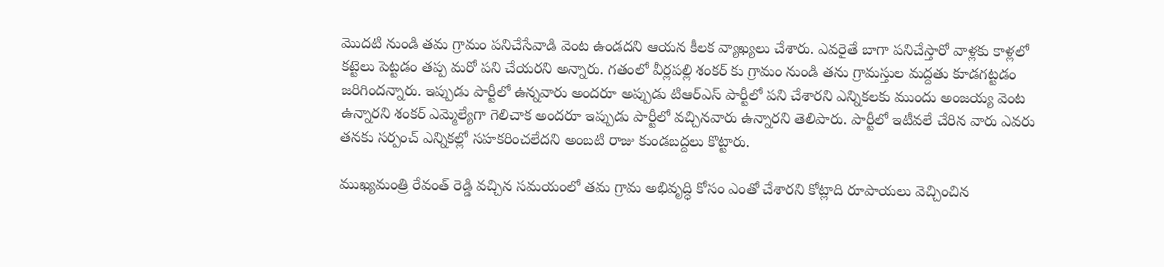మొదటి నుండి తమ గ్రామం పనిచేసేవాడి వెంట ఉండదని ఆయన కీలక వ్యాఖ్యలు చేశారు. ఎవరైతే బాగా పనిచేస్తారో వాళ్లకు కాళ్లలో కట్టెలు పెట్టడం తప్ప మరో పని చేయరని అన్నారు. గతంలో వీర్లపల్లి శంకర్ కు గ్రామం నుండి తను గ్రామస్తుల మద్దతు కూడగట్టడం జరిగిందన్నారు. ఇప్పుడు పార్టీలో ఉన్నవారు అందరూ అప్పుడు టిఆర్ఎస్ పార్టీలో పని చేశారని ఎన్నికలకు ముందు అంజయ్య వెంట ఉన్నారని శంకర్ ఎమ్మెల్యేగా గెలిచాక అందరూ ఇప్పుడు పార్టీలో వచ్చినవారు ఉన్నారని తెలిపారు. పార్టీలో ఇటీవలే చేరిన వారు ఎవరు తనకు సర్పంచ్ ఎన్నికల్లో సహకరించలేదని అంబటి రాజు కుండబద్దలు కొట్టారు.

ముఖ్యమంత్రి రేవంత్ రెడ్డి వచ్చిన సమయంలో తమ గ్రామ అభివృద్ధి కోసం ఎంతో చేశారని కోట్లాది రూపాయలు వెచ్చించిన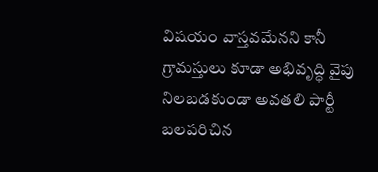విషయం వాస్తవమేనని కానీ గ్రామస్తులు కూడా అభివృద్ధి వైపు నిలబడకుండా అవతలి పార్టీ బలపరిచిన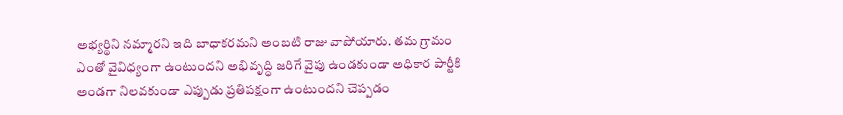అభ్యర్థిని నమ్మారని ఇది బాధాకరమని అంబటి రాజు వాపోయారు. తమ గ్రామం ఎంతో వైవిధ్యంగా ఉంటుందని అభివృద్ధి జరిగే వైపు ఉండకుండా అధికార పార్టీకి అండగా నిలవకుండా ఎప్పుడు ప్రతిపక్షంగా ఉంటుందని చెప్పడం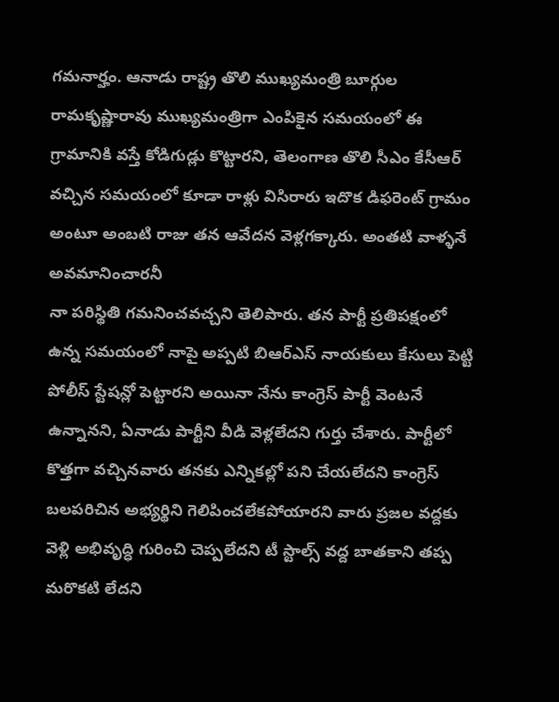గమనార్హం. ఆనాడు రాష్ట్ర తొలి ముఖ్యమంత్రి బూర్గుల రామకృష్ణారావు ముఖ్యమంత్రిగా ఎంపికైన సమయంలో ఈ గ్రామానికి వస్తే కోడిగుడ్లు కొట్టారని, తెలంగాణ తొలి సీఎం కేసీఆర్ వచ్చిన సమయంలో కూడా రాళ్లు విసిరారు ఇదొక డిఫరెంట్ గ్రామం అంటూ అంబటి రాజు తన ఆవేదన వెళ్లగక్కారు. అంతటి వాళ్ళనే అవమానించారనీ
నా పరిస్థితి గమనించవచ్చని తెలిపారు. తన పార్టీ ప్రతిపక్షంలో ఉన్న సమయంలో నాపై అప్పటి బిఆర్ఎస్ నాయకులు కేసులు పెట్టి పోలీస్ స్టేషన్లో పెట్టారని అయినా నేను కాంగ్రెస్ పార్టీ వెంటనే ఉన్నానని, ఏనాడు పార్టీని వీడి వెళ్లలేదని గుర్తు చేశారు. పార్టీలో కొత్తగా వచ్చినవారు తనకు ఎన్నికల్లో పని చేయలేదని కాంగ్రెస్ బలపరిచిన అభ్యర్థిని గెలిపించలేకపోయారని వారు ప్రజల వద్దకు వెళ్లి అభివృద్ధి గురించి చెప్పలేదని టీ స్టాల్స్ వద్ద బాతకాని తప్ప మరొకటి లేదని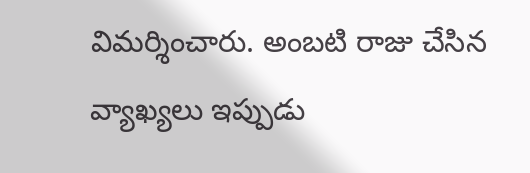విమర్శించారు. అంబటి రాజు చేసిన వ్యాఖ్యలు ఇప్పుడు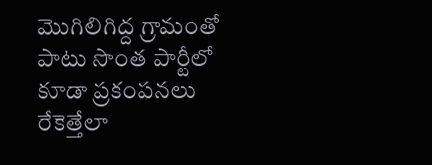మొగిలిగిద్ద గ్రామంతో పాటు సొంత పార్టీలో కూడా ప్రకంపనలు రేకెత్తేలా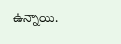ఉన్నాయి.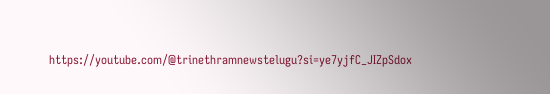https://youtube.com/@trinethramnewstelugu?si=ye7yjfC_JIZpSdox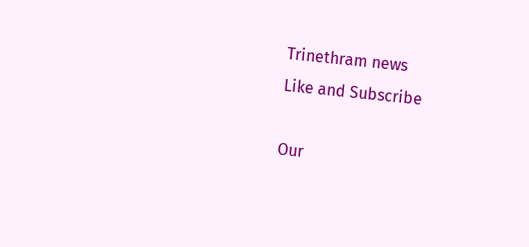Trinethram news
Like and Subscribe

Our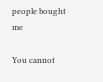people bought me

You cannot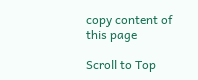copy content of this page

Scroll to Top